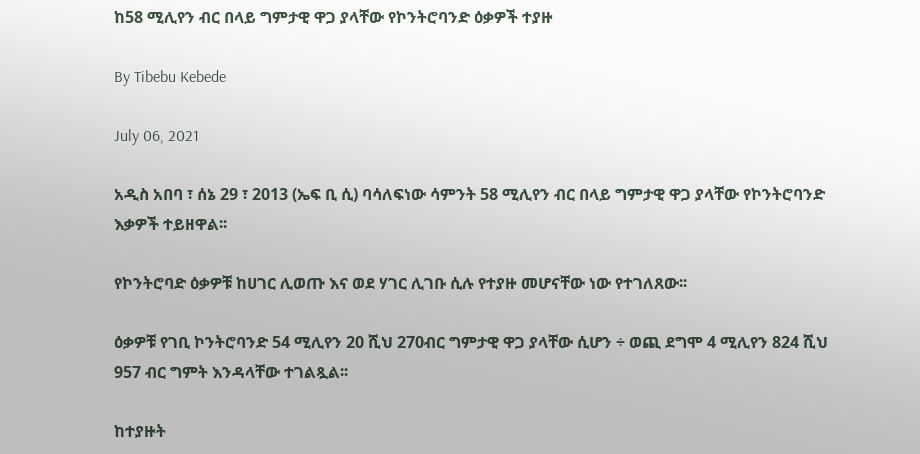ከ58 ሚሊየን ብር በላይ ግምታዊ ዋጋ ያላቸው የኮንትሮባንድ ዕቃዎች ተያዙ

By Tibebu Kebede

July 06, 2021

አዲስ አበባ ፣ ሰኔ 29 ፣ 2013 (ኤፍ ቢ ሲ) ባሳለፍነው ሳምንት 58 ሚሊየን ብር በላይ ግምታዊ ዋጋ ያላቸው የኮንትሮባንድ እቃዎች ተይዘዋል፡፡

የኮንትሮባድ ዕቃዎቹ ከሀገር ሊወጡ እና ወደ ሃገር ሊገቡ ሲሉ የተያዙ መሆናቸው ነው የተገለጸው፡፡

ዕቃዎቹ የገቢ ኮንትሮባንድ 54 ሚሊየን 20 ሺህ 270ብር ግምታዊ ዋጋ ያላቸው ሲሆን ÷ ወጪ ደግሞ 4 ሚሊየን 824 ሺህ 957 ብር ግምት እንዳላቸው ተገልጿል፡፡

ከተያዙት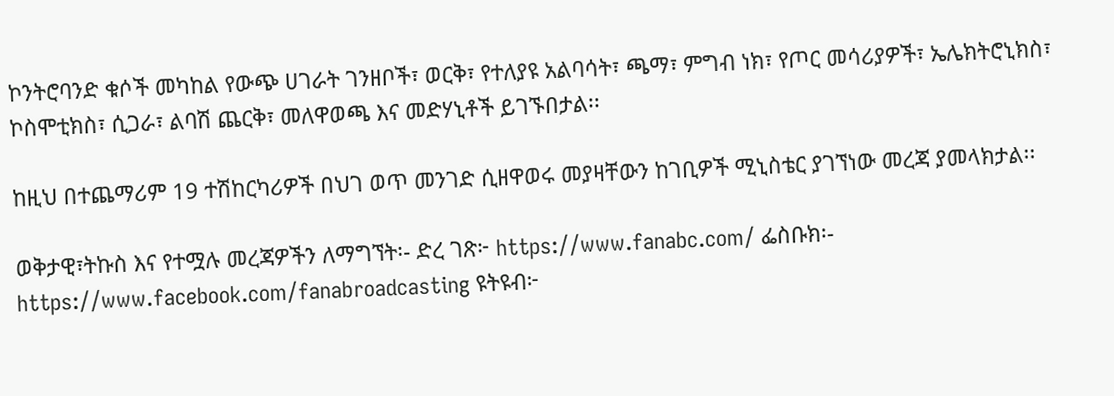ኮንትሮባንድ ቁሶች መካከል የውጭ ሀገራት ገንዘቦች፣ ወርቅ፣ የተለያዩ አልባሳት፣ ጫማ፣ ምግብ ነክ፣ የጦር መሳሪያዎች፣ ኤሌክትሮኒክስ፣ ኮስሞቲክስ፣ ሲጋራ፣ ልባሽ ጨርቅ፣ መለዋወጫ እና መድሃኒቶች ይገኙበታል፡፡

ከዚህ በተጨማሪም 19 ተሽከርካሪዎች በህገ ወጥ መንገድ ሲዘዋወሩ መያዛቸውን ከገቢዎች ሚኒስቴር ያገኘነው መረጃ ያመላክታል፡፡

ወቅታዊ፣ትኩስ እና የተሟሉ መረጃዎችን ለማግኘት፡- ድረ ገጽ፦ https://www.fanabc.com/ ፌስቡክ፡- https://www.facebook.com/fanabroadcasting ዩትዩብ፦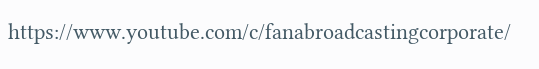https://www.youtube.com/c/fanabroadcastingcorporate/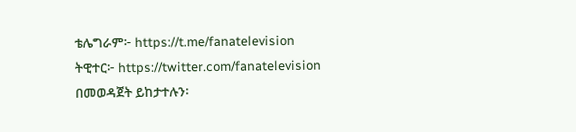ቴሌግራም፦ https://t.me/fanatelevision ትዊተር፦ https://twitter.com/fanatelevision በመወዳጀት ይከታተሉን፡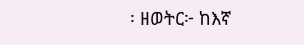፡ ዘወትር፦ ከእኛ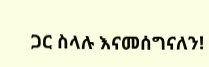ጋር ስላሉ እናመሰግናለን!